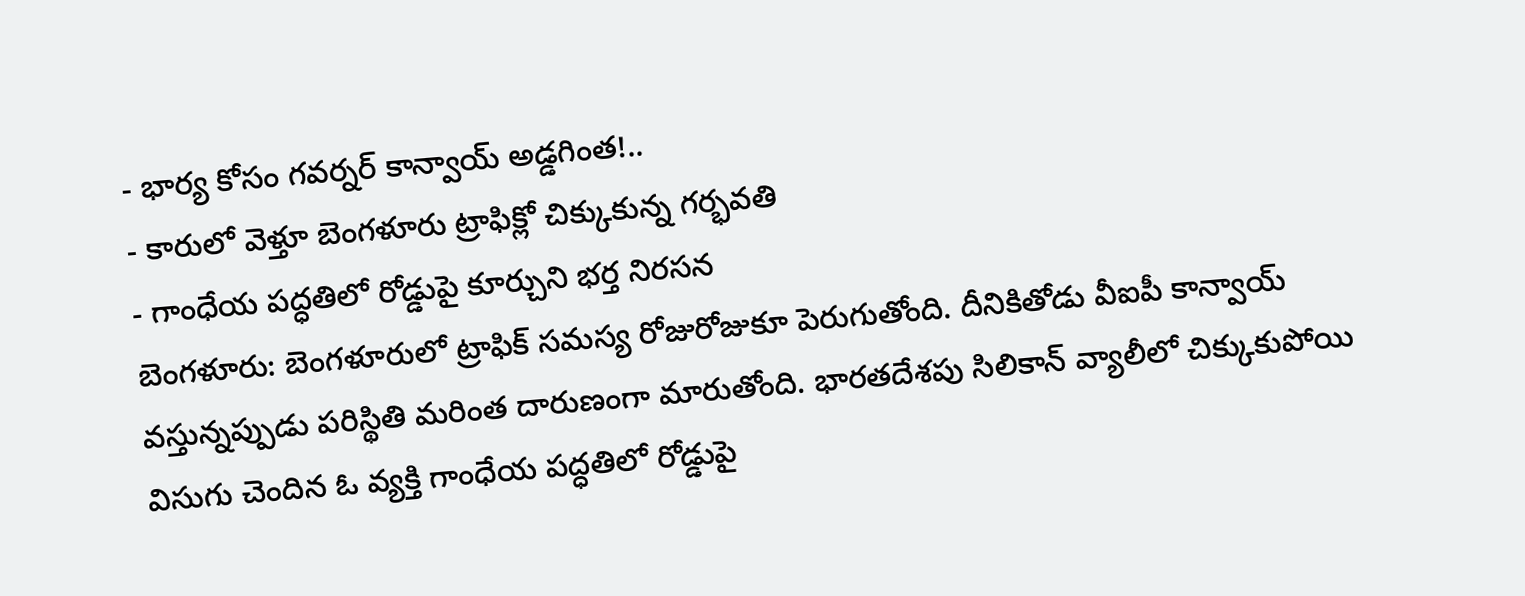- భార్య కోసం గవర్నర్ కాన్వాయ్ అడ్డగింత!..
- కారులో వెళ్తూ బెంగళూరు ట్రాఫిక్లో చిక్కుకున్న గర్భవతి
- గాంధేయ పద్ధతిలో రోడ్డుపై కూర్చుని భర్త నిరసన
బెంగళూరు: బెంగళూరులో ట్రాఫిక్ సమస్య రోజురోజుకూ పెరుగుతోంది. దీనికితోడు వీఐపీ కాన్వాయ్ వస్తున్నప్పుడు పరిస్థితి మరింత దారుణంగా మారుతోంది. భారతదేశపు సిలికాన్ వ్యాలీలో చిక్కుకుపోయి విసుగు చెందిన ఓ వ్యక్తి గాంధేయ పద్ధతిలో రోడ్డుపై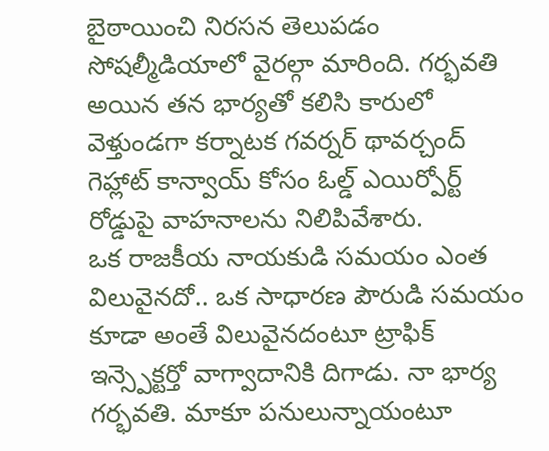బైఠాయించి నిరసన తెలుపడం సోషల్మీడియాలో వైరల్గా మారింది. గర్భవతి అయిన తన భార్యతో కలిసి కారులో వెళ్తుండగా కర్నాటక గవర్నర్ థావర్చంద్ గెహ్లాట్ కాన్వాయ్ కోసం ఓల్డ్ ఎయిర్పోర్ట్ రోడ్డుపై వాహనాలను నిలిపివేశారు.
ఒక రాజకీయ నాయకుడి సమయం ఎంత విలువైనదో.. ఒక సాధారణ పౌరుడి సమయం కూడా అంతే విలువైనదంటూ ట్రాఫిక్ ఇన్స్పెక్టర్తో వాగ్వాదానికి దిగాడు. నా భార్య గర్భవతి. మాకూ పనులున్నాయంటూ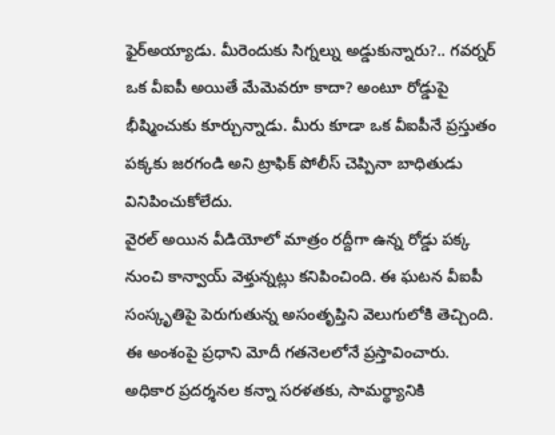ఫైర్అయ్యాడు. మీరెందుకు సిగ్నల్ను అడ్డుకున్నారు?.. గవర్నర్ ఒక వీఐపీ అయితే మేమెవరూ కాదా? అంటూ రోడ్డుపై భీష్మించుకు కూర్చున్నాడు. మీరు కూడా ఒక వీఐపీనే ప్రస్తుతం పక్కకు జరగండి అని ట్రాఫిక్ పోలీస్ చెప్పినా బాధితుడు వినిపించుకోలేదు.
వైరల్ అయిన వీడియోలో మాత్రం రద్దీగా ఉన్న రోడ్డు పక్క నుంచి కాన్వాయ్ వెళ్తున్నట్లు కనిపించింది. ఈ ఘటన వీఐపీ సంస్కృతిపై పెరుగుతున్న అసంతృప్తిని వెలుగులోకి తెచ్చింది. ఈ అంశంపై ప్రధాని మోదీ గతనెలలోనే ప్రస్తావించారు. అధికార ప్రదర్శనల కన్నా సరళతకు, సామర్థ్యానికి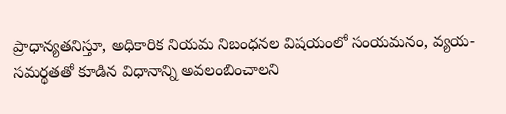ప్రాధాన్యతనిస్తూ, అధికారిక నియమ నిబంధనల విషయంలో సంయమనం, వ్యయ-సమర్థతతో కూడిన విధానాన్ని అవలంబించాలని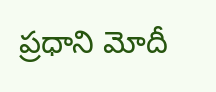ప్రధాని మోదీ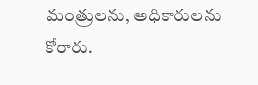మంత్రులను, అధికారులను కోరారు.